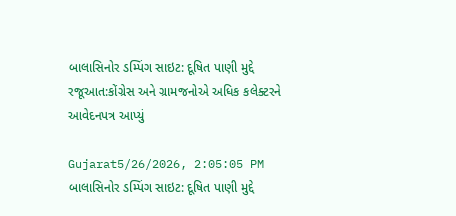બાલાસિનોર ડમ્પિંગ સાઇટ: દૂષિત પાણી મુદ્દે રજૂઆત:કોંગ્રેસ અને ગ્રામજનોએ અધિક કલેક્ટરને આવેદનપત્ર આપ્યું

Gujarat5/26/2026, 2:05:05 PM
બાલાસિનોર ડમ્પિંગ સાઇટ: દૂષિત પાણી મુદ્દે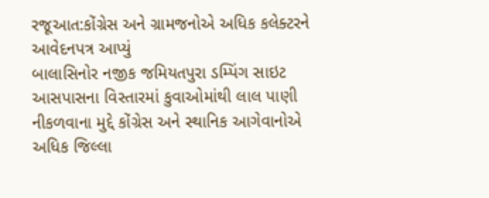રજૂઆત:કોંગ્રેસ અને ગ્રામજનોએ અધિક કલેક્ટરને આવેદનપત્ર આપ્યું
બાલાસિનોર નજીક જમિયતપુરા ડમ્પિંગ સાઇટ આસપાસના વિસ્તારમાં કુવાઓમાંથી લાલ પાણી નીકળવાના મુદ્દે કોંગ્રેસ અને સ્થાનિક આગેવાનોએ અધિક જિલ્લા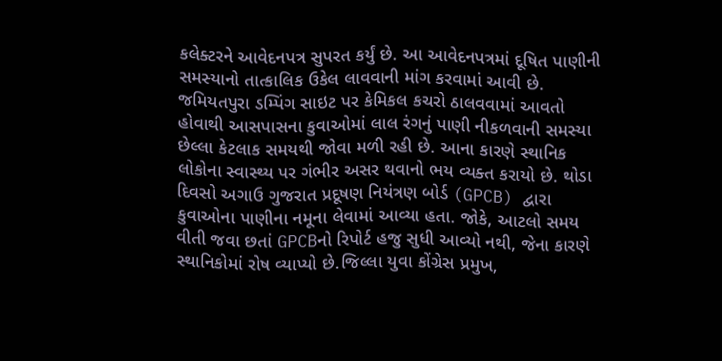કલેક્ટરને આવેદનપત્ર સુપરત કર્યું છે. આ આવેદનપત્રમાં દૂષિત પાણીની સમસ્યાનો તાત્કાલિક ઉકેલ લાવવાની માંગ કરવામાં આવી છે. જમિયતપુરા ડમ્પિંગ સાઇટ પર કેમિકલ કચરો ઠાલવવામાં આવતો હોવાથી આસપાસના કુવાઓમાં લાલ રંગનું પાણી નીકળવાની સમસ્યા છેલ્લા કેટલાક સમયથી જોવા મળી રહી છે. આના કારણે સ્થાનિક લોકોના સ્વાસ્થ્ય પર ગંભીર અસર થવાનો ભય વ્યક્ત કરાયો છે. થોડા દિવસો અગાઉ ગુજરાત પ્રદૂષણ નિયંત્રણ બોર્ડ (GPCB) દ્વારા કુવાઓના પાણીના નમૂના લેવામાં આવ્યા હતા. જોકે, આટલો સમય વીતી જવા છતાં GPCBનો રિપોર્ટ હજુ સુધી આવ્યો નથી, જેના કારણે સ્થાનિકોમાં રોષ વ્યાપ્યો છે.જિલ્લા યુવા કોંગ્રેસ પ્રમુખ,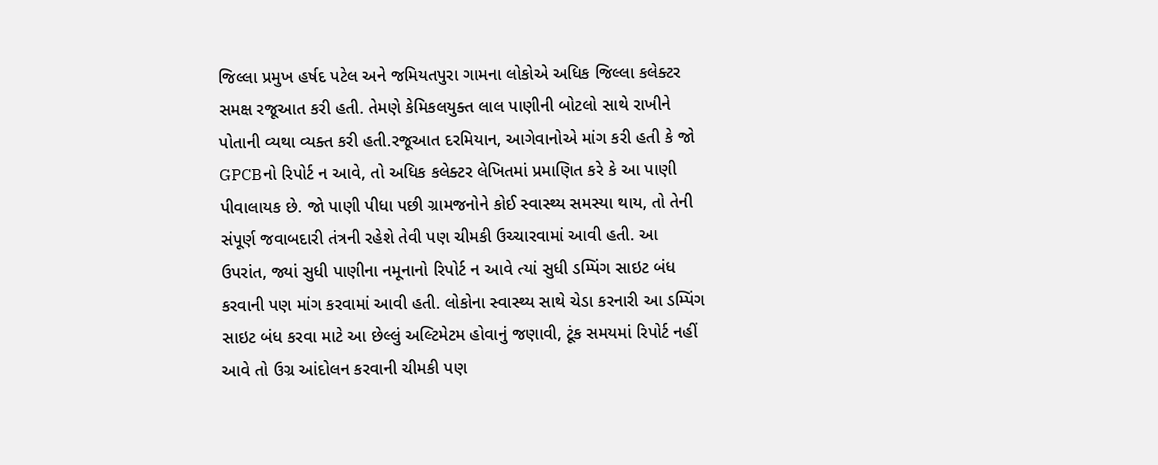જિલ્લા પ્રમુખ હર્ષદ પટેલ અને જમિયતપુરા ગામના લોકોએ અધિક જિલ્લા કલેક્ટર સમક્ષ રજૂઆત કરી હતી. તેમણે કેમિકલયુક્ત લાલ પાણીની બોટલો સાથે રાખીને પોતાની વ્યથા વ્યક્ત કરી હતી.રજૂઆત દરમિયાન, આગેવાનોએ માંગ કરી હતી કે જો GPCBનો રિપોર્ટ ન આવે, તો અધિક કલેક્ટર લેખિતમાં પ્રમાણિત કરે કે આ પાણી પીવાલાયક છે. જો પાણી પીધા પછી ગ્રામજનોને કોઈ સ્વાસ્થ્ય સમસ્યા થાય, તો તેની સંપૂર્ણ જવાબદારી તંત્રની રહેશે તેવી પણ ચીમકી ઉચ્ચારવામાં આવી હતી. આ ઉપરાંત, જ્યાં સુધી પાણીના નમૂનાનો રિપોર્ટ ન આવે ત્યાં સુધી ડમ્પિંગ સાઇટ બંધ કરવાની પણ માંગ કરવામાં આવી હતી. લોકોના સ્વાસ્થ્ય સાથે ચેડા કરનારી આ ડમ્પિંગ સાઇટ બંધ કરવા માટે આ છેલ્લું અલ્ટિમેટમ હોવાનું જણાવી, ટૂંક સમયમાં રિપોર્ટ નહીં આવે તો ઉગ્ર આંદોલન કરવાની ચીમકી પણ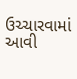ઉચ્ચારવામાં આવી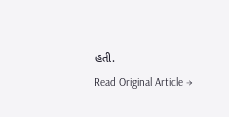હતી.
Read Original Article →